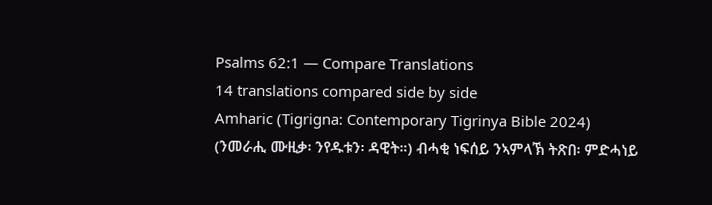Psalms 62:1 — Compare Translations
14 translations compared side by side
Amharic (Tigrigna: Contemporary Tigrinya Bible 2024)
(ንመራሒ ሙዚቃ፡ ንየዱቱን፡ ዳዊት።) ብሓቂ ነፍሰይ ንኣምላኽ ትጽበ፡ ምድሓነይ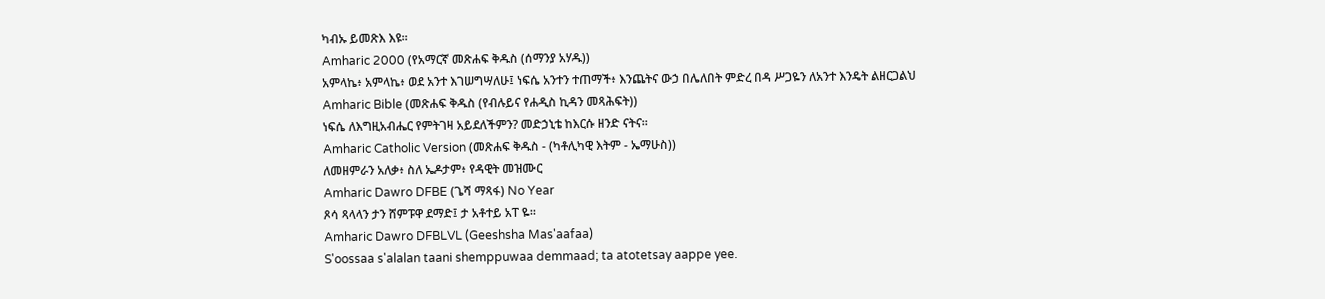ካብኡ ይመጽእ እዩ።
Amharic 2000 (የአማርኛ መጽሐፍ ቅዱስ (ሰማንያ አሃዱ))
አምላኬ፥ አምላኬ፥ ወደ አንተ እገሠግሣለሁ፤ ነፍሴ አንተን ተጠማች፥ እንጨትና ውኃ በሌለበት ምድረ በዳ ሥጋዬን ለአንተ እንዴት ልዘርጋልህ
Amharic Bible (መጽሐፍ ቅዱስ (የብሉይና የሐዲስ ኪዳን መጻሕፍት))
ነፍሴ ለእግዚአብሔር የምትገዛ አይደለችምን? መድኃኒቴ ከእርሱ ዘንድ ናትና።
Amharic Catholic Version (መጽሐፍ ቅዱስ - (ካቶሊካዊ እትም - ኤማሁስ))
ለመዘምራን አለቃ፥ ስለ ኤዶታም፥ የዳዊት መዝሙር
Amharic Dawro DFBE (ጌሻ ማጻፋ) No Year
ጾሳ ጻላላን ታን ሸምፑዋ ደማድ፤ ታ አቶተይ አፐ ዬ።
Amharic Dawro DFBLVL (Geeshsha Mas'aafaa)
S'oossaa s'alalan taani shemppuwaa demmaad; ta atotetsay aappe yee.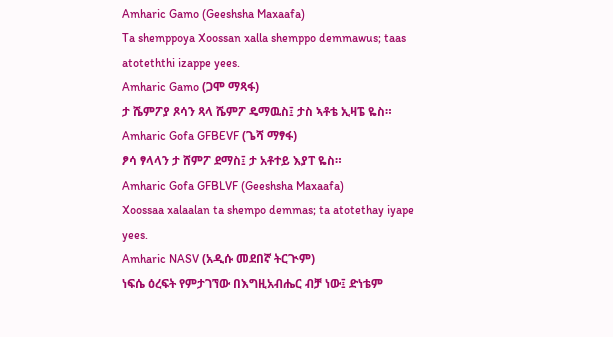Amharic Gamo (Geeshsha Maxaafa)
Ta shemppoya Xoossan xalla shemppo demmawus; taas atoteththi izappe yees.
Amharic Gamo (ጋሞ ማጻፋ)
ታ ሼምፖያ ጾሳን ጻላ ሼምፖ ዴማዉስ፤ ታስ ኣቶቴ ኢዛፔ ዬስ።
Amharic Gofa GFBEVF (ጌሻ ማፃፋ)
ፆሳ ፃላላን ታ ሸምፖ ደማስ፤ ታ አቶተይ እያፐ ዬስ።
Amharic Gofa GFBLVF (Geeshsha Maxaafa)
Xoossaa xalaalan ta shempo demmas; ta atotethay iyape yees.
Amharic NASV (አዲሱ መደበኛ ትርጒም)
ነፍሴ ዕረፍት የምታገኘው በእግዚአብሔር ብቻ ነው፤ ድነቴም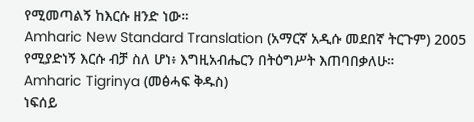የሚመጣልኝ ከእርሱ ዘንድ ነው።
Amharic New Standard Translation (አማርኛ አዲሱ መደበኛ ትርጉም) 2005
የሚያድነኝ እርሱ ብቻ ስለ ሆነ፥ እግዚአብሔርን በትዕግሥት እጠባበቃለሁ።
Amharic Tigrinya (መፅሓፍ ቅዱስ)
ነፍሰይ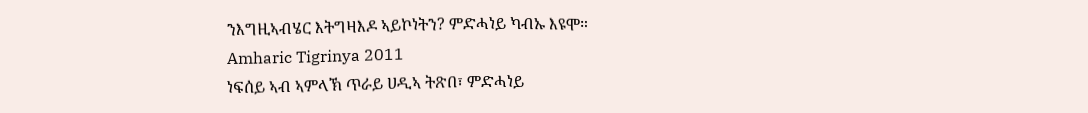ንእግዚኣብሄር እትግዛእዶ ኣይኮነትን? ምድሓነይ ካብኡ እዩሞ።
Amharic Tigrinya 2011
ነፍሰይ ኣብ ኣምላኽ ጥራይ ሀዲኣ ትጽበ፣ ምድሓነይ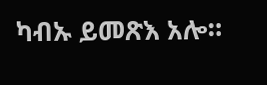ካብኡ ይመጽእ አሎ።